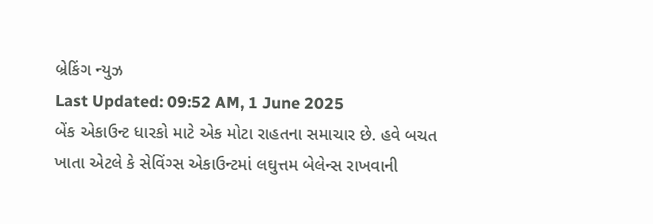બ્રેકિંગ ન્યુઝ
Last Updated: 09:52 AM, 1 June 2025
બેંક એકાઉન્ટ ધારકો માટે એક મોટા રાહતના સમાચાર છે. હવે બચત ખાતા એટલે કે સેવિંગ્સ એકાઉન્ટમાં લઘુત્તમ બેલેન્સ રાખવાની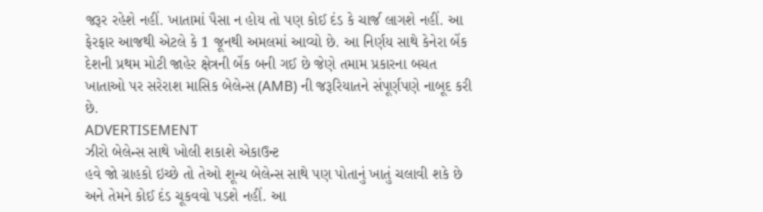જરૂર રહેશે નહીં. ખાતામાં પૈસા ન હોય તો પણ કોઈ દંડ કે ચાર્જ લાગશે નહીં. આ ફેરફાર આજથી એટલે કે 1 જૂનથી અમલમાં આવ્યો છે. આ નિર્ણય સાથે કેનેરા બેંક દેશની પ્રથમ મોટી જાહેર ક્ષેત્રની બેંક બની ગઈ છે જેણે તમામ પ્રકારના બચત ખાતાઓ પર સરેરાશ માસિક બેલેન્સ (AMB) ની જરૂરિયાતને સંપૂર્ણપણે નાબૂદ કરી છે.
ADVERTISEMENT
ઝીરો બેલેન્સ સાથે ખોલી શકાશે એકાઉન્ટ
હવે જો ગ્રાહકો ઇચ્છે તો તેઓ શૂન્ય બેલેન્સ સાથે પણ પોતાનું ખાતું ચલાવી શકે છે અને તેમને કોઈ દંડ ચૂકવવો પડશે નહીં. આ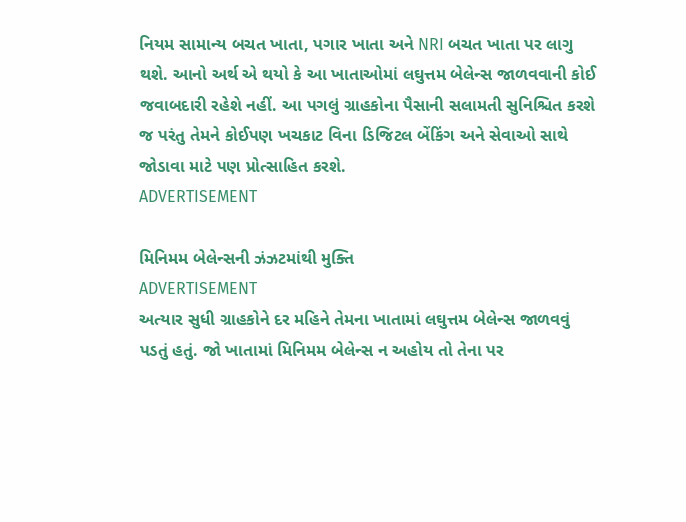નિયમ સામાન્ય બચત ખાતા, પગાર ખાતા અને NRI બચત ખાતા પર લાગુ થશે. આનો અર્થ એ થયો કે આ ખાતાઓમાં લઘુત્તમ બેલેન્સ જાળવવાની કોઈ જવાબદારી રહેશે નહીં. આ પગલું ગ્રાહકોના પૈસાની સલામતી સુનિશ્ચિત કરશે જ પરંતુ તેમને કોઈપણ ખચકાટ વિના ડિજિટલ બેંકિંગ અને સેવાઓ સાથે જોડાવા માટે પણ પ્રોત્સાહિત કરશે.
ADVERTISEMENT

મિનિમમ બેલેન્સની ઝંઝટમાંથી મુક્તિ
ADVERTISEMENT
અત્યાર સુધી ગ્રાહકોને દર મહિને તેમના ખાતામાં લઘુત્તમ બેલેન્સ જાળવવું પડતું હતું. જો ખાતામાં મિનિમમ બેલેન્સ ન અહોય તો તેના પર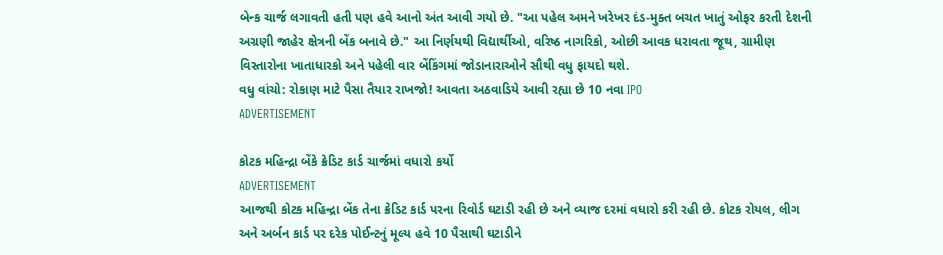બેન્ક ચાર્જ લગાવતી હતી પણ હવે આનો અંત આવી ગયો છે. "આ પહેલ અમને ખરેખર દંડ-મુક્ત બચત ખાતું ઓફર કરતી દેશની અગ્રણી જાહેર ક્ષેત્રની બેંક બનાવે છે." આ નિર્ણયથી વિદ્યાર્થીઓ, વરિષ્ઠ નાગરિકો, ઓછી આવક ધરાવતા જૂથ, ગ્રામીણ વિસ્તારોના ખાતાધારકો અને પહેલી વાર બેંકિંગમાં જોડાનારાઓને સૌથી વધુ ફાયદો થશે.
વધુ વાંચો: રોકાણ માટે પૈસા તૈયાર રાખજો! આવતા અઠવાડિયે આવી રહ્યા છે 10 નવા IPO
ADVERTISEMENT

કોટક મહિન્દ્રા બેંકે ક્રેડિટ કાર્ડ ચાર્જમાં વધારો કર્યો
ADVERTISEMENT
આજથી કોટક મહિન્દ્રા બેંક તેના ક્રેડિટ કાર્ડ પરના રિવોર્ડ ઘટાડી રહી છે અને વ્યાજ દરમાં વધારો કરી રહી છે. કોટક રોયલ, લીગ અને અર્બન કાર્ડ પર દરેક પોઈન્ટનું મૂલ્ય હવે 10 પૈસાથી ઘટાડીને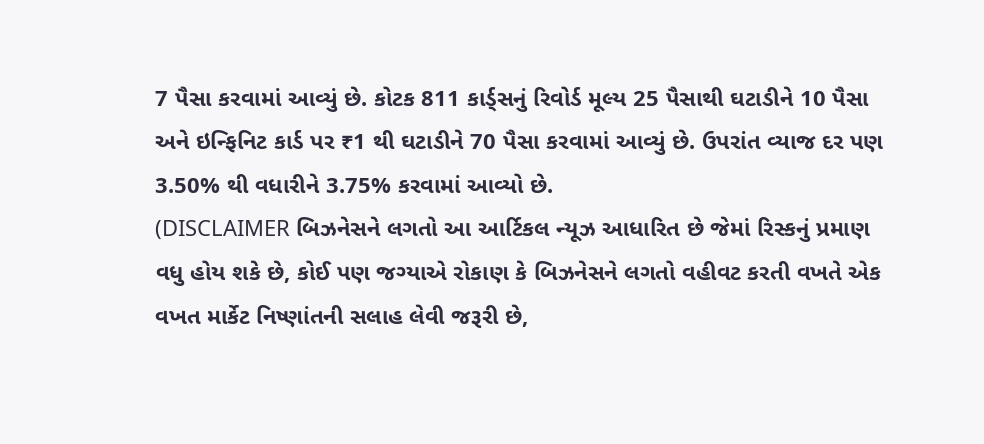7 પૈસા કરવામાં આવ્યું છે. કોટક 811 કાર્ડ્સનું રિવોર્ડ મૂલ્ય 25 પૈસાથી ઘટાડીને 10 પૈસા અને ઇન્ફિનિટ કાર્ડ પર ₹1 થી ઘટાડીને 70 પૈસા કરવામાં આવ્યું છે. ઉપરાંત વ્યાજ દર પણ 3.50% થી વધારીને 3.75% કરવામાં આવ્યો છે.
(DISCLAIMER બિઝનેસને લગતો આ આર્ટિકલ ન્યૂઝ આધારિત છે જેમાં રિસ્કનું પ્રમાણ વધુ હોય શકે છે, કોઈ પણ જગ્યાએ રોકાણ કે બિઝનેસને લગતો વહીવટ કરતી વખતે એક વખત માર્કેટ નિષ્ણાંતની સલાહ લેવી જરૂરી છે,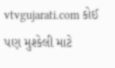vtvgujarati.com કોઈ પણ મુશ્કેલી માટે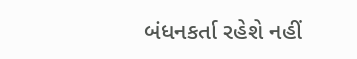બંધનકર્તા રહેશે નહીં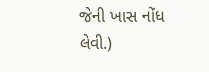જેની ખાસ નોંધ લેવી.)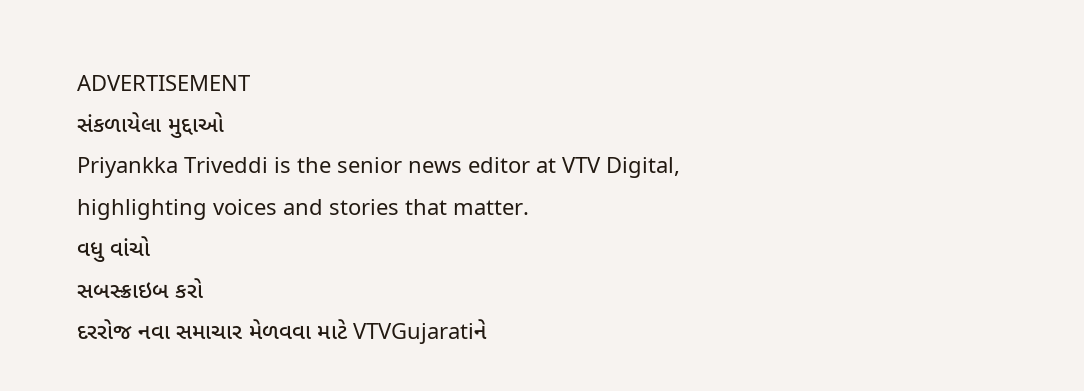ADVERTISEMENT
સંકળાયેલા મુદ્દાઓ
Priyankka Triveddi is the senior news editor at VTV Digital, highlighting voices and stories that matter.
વધુ વાંચો
સબસ્ક્રાઇબ કરો
દરરોજ નવા સમાચાર મેળવવા માટે VTVGujaratiને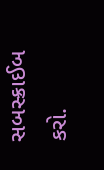સબસ્ક્રાઈબ કરો.